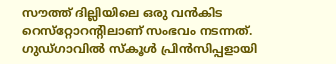സൗത്ത് ദില്ലിയിലെ ഒരു വന്‍കിട റെസ്‌റ്റോറന്റിലാണ് സംഭവം നടന്നത്. ഗുഡ്ഗാവില്‍ സ്‌കൂള്‍ പ്രിന്‍സിപ്പളായി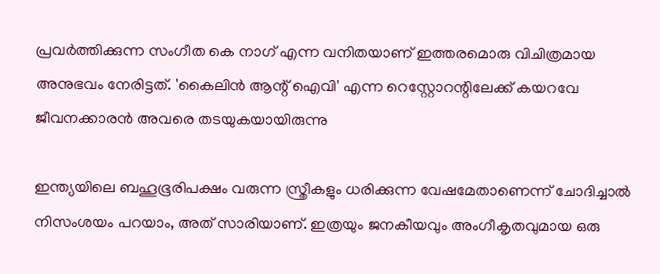പ്രവര്‍ത്തിക്കുന്ന സംഗീത കെ നാഗ് എന്ന വനിതയാണ് ഇത്തരമൊരു വിചിത്രമായ അനുഭവം നേരിട്ടത്. 'കൈലിന്‍ ആന്റ് ഐവി' എന്ന റെസ്റ്റോറന്റിലേക്ക് കയറവേ ജീവനക്കാരന്‍ അവരെ തടയുകയായിരുന്നു

ഇന്ത്യയിലെ ബഹൂഭൂരിപക്ഷം വരുന്ന സ്ത്രീകളും ധരിക്കുന്ന വേഷമേതാണെന്ന് ചോദിച്ചാല്‍ നിസംശയം പറയാം, അത് സാരിയാണ്. ഇത്രയും ജനകീയവും അംഗീകൃതവുമായ ഒരു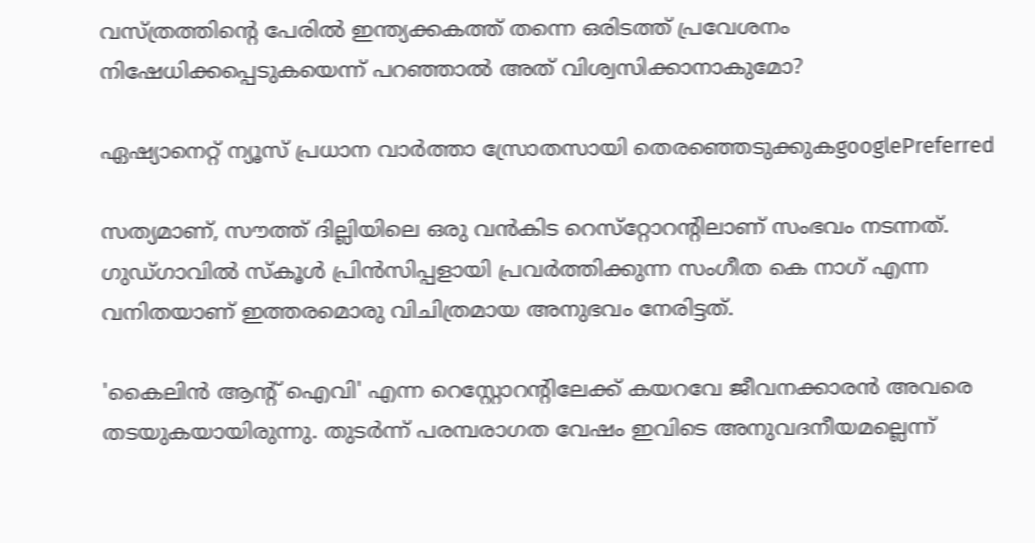വസ്ത്രത്തിന്റെ പേരില്‍ ഇന്ത്യക്കകത്ത് തന്നെ ഒരിടത്ത് പ്രവേശനം നിഷേധിക്കപ്പെടുകയെന്ന് പറഞ്ഞാല്‍ അത് വിശ്വസിക്കാനാകുമോ?

ഏഷ്യാനെറ്റ് ന്യൂസ് പ്രധാന വാർത്താ സ്രോതസായി തെരഞ്ഞെടുക്കുകgooglePreferred

സത്യമാണ്, സൗത്ത് ദില്ലിയിലെ ഒരു വന്‍കിട റെസ്‌റ്റോറന്റിലാണ് സംഭവം നടന്നത്. ഗുഡ്ഗാവില്‍ സ്‌കൂള്‍ പ്രിന്‍സിപ്പളായി പ്രവര്‍ത്തിക്കുന്ന സംഗീത കെ നാഗ് എന്ന വനിതയാണ് ഇത്തരമൊരു വിചിത്രമായ അനുഭവം നേരിട്ടത്.

'കൈലിന്‍ ആന്റ് ഐവി' എന്ന റെസ്റ്റോറന്റിലേക്ക് കയറവേ ജീവനക്കാരന്‍ അവരെ തടയുകയായിരുന്നു. തുടര്‍ന്ന് പരമ്പരാഗത വേഷം ഇവിടെ അനുവദനീയമല്ലെന്ന്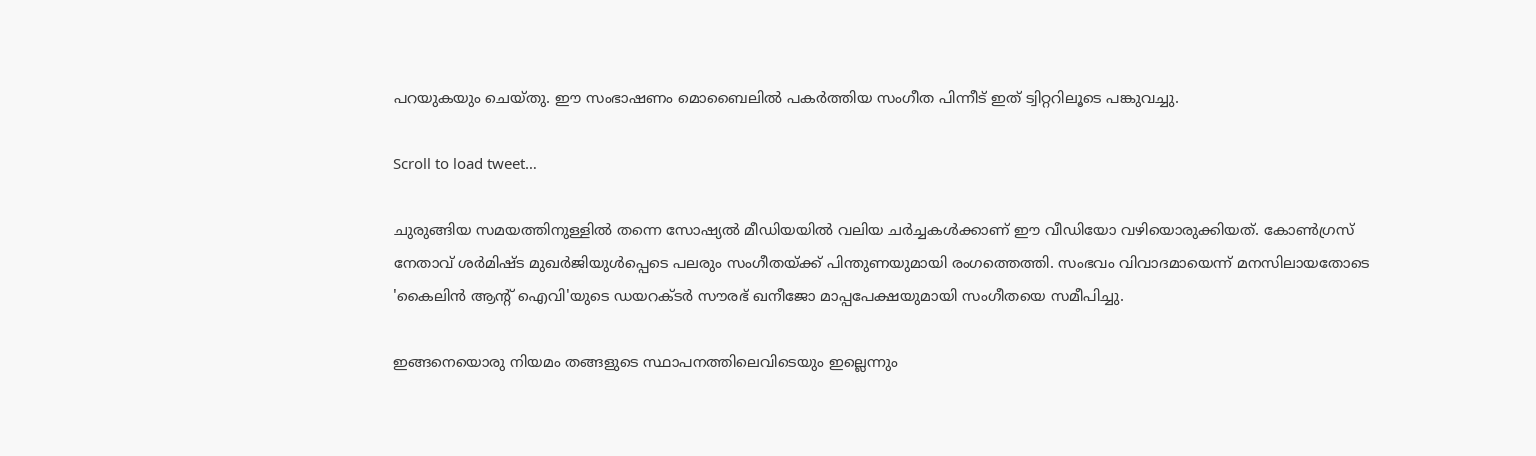പറയുകയും ചെയ്തു. ഈ സംഭാഷണം മൊബൈലില്‍ പകര്‍ത്തിയ സംഗീത പിന്നീട് ഇത് ട്വിറ്ററിലൂടെ പങ്കുവച്ചു.

Scroll to load tweet…

ചുരുങ്ങിയ സമയത്തിനുള്ളില്‍ തന്നെ സോഷ്യല്‍ മീഡിയയില്‍ വലിയ ചര്‍ച്ചകള്‍ക്കാണ് ഈ വീഡിയോ വഴിയൊരുക്കിയത്. കോണ്‍ഗ്രസ് നേതാവ് ശര്‍മിഷ്ട മുഖര്‍ജിയുള്‍പ്പെടെ പലരും സംഗീതയ്ക്ക് പിന്തുണയുമായി രംഗത്തെത്തി. സംഭവം വിവാദമായെന്ന് മനസിലായതോടെ 'കൈലിന്‍ ആന്റ് ഐവി'യുടെ ഡയറക്ടര്‍ സൗരഭ് ഖനീജോ മാപ്പപേക്ഷയുമായി സംഗീതയെ സമീപിച്ചു.

ഇങ്ങനെയൊരു നിയമം തങ്ങളുടെ സ്ഥാപനത്തിലെവിടെയും ഇല്ലെന്നും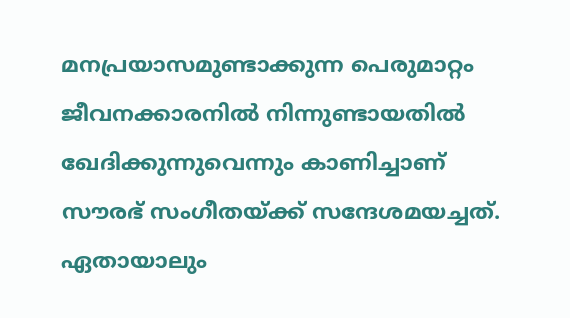മനപ്രയാസമുണ്ടാക്കുന്ന പെരുമാറ്റം ജീവനക്കാരനില്‍ നിന്നുണ്ടായതില്‍ ഖേദിക്കുന്നുവെന്നും കാണിച്ചാണ് സൗരഭ് സംഗീതയ്ക്ക് സന്ദേശമയച്ചത്. ഏതായാലും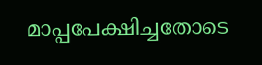മാപ്പപേക്ഷിച്ചതോടെ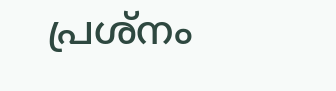പ്രശ്‌നം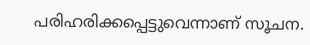പരിഹരിക്കപ്പെട്ടുവെന്നാണ് സൂചന.